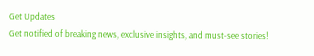Get Updates
Get notified of breaking news, exclusive insights, and must-see stories!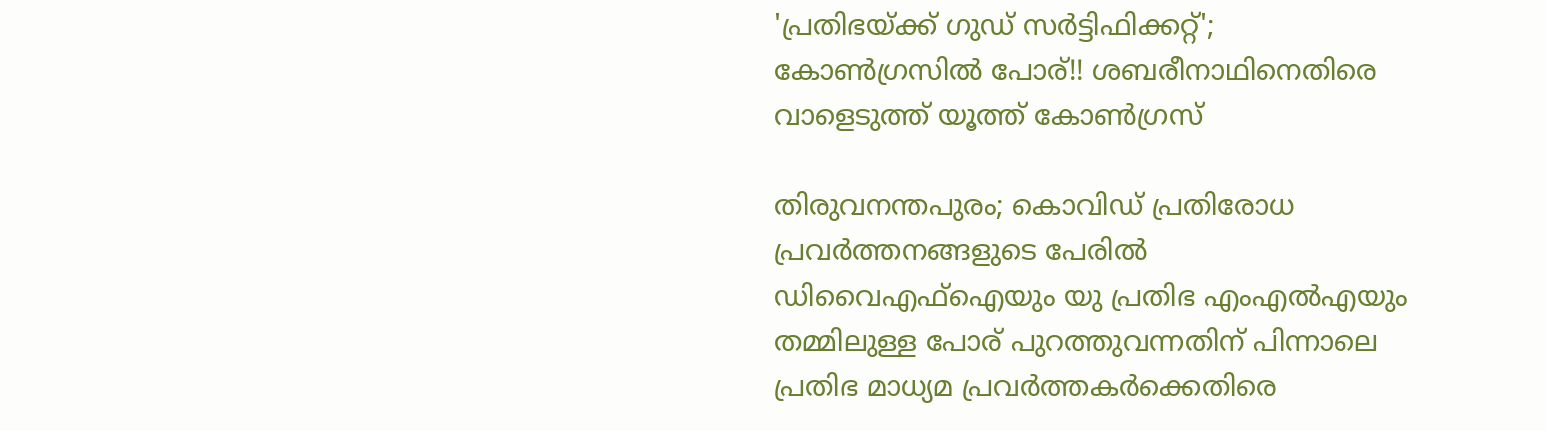'പ്രതിഭയ്ക്ക് ഗുഡ് സർട്ടിഫിക്കറ്റ്'; കോൺഗ്രസിൽ പോര്!! ശബരീനാഥിനെതിരെ വാളെടുത്ത് യൂത്ത് കോൺഗ്രസ്

തിരുവനന്തപുരം; കൊവിഡ് പ്രതിരോധ പ്രവർത്തനങ്ങളുടെ പേരിൽ ഡിവൈഎഫ്ഐയും യു പ്രതിഭ എംഎൽഎയും തമ്മിലുള്ള പോര് പുറത്തുവന്നതിന് പിന്നാലെ പ്രതിഭ മാധ്യമ പ്രവർത്തകർക്കെതിരെ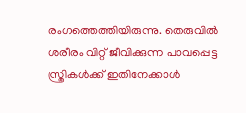രംഗത്തെത്തിയിരുന്നു. തെരുവില്‍ ശരീരം വിറ്റ് ജീവിക്കുന്ന പാവപ്പെട്ട സ്ത്രികള്‍ക്ക് ഇതിനേക്കാള്‍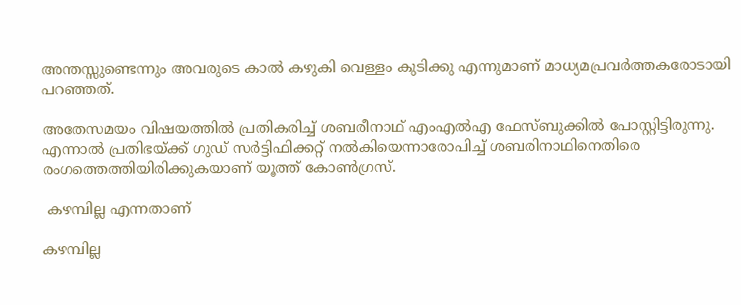അന്തസ്സുണ്ടെന്നും അവരുടെ കാല്‍ കഴുകി വെള്ളം കുടിക്കു എന്നുമാണ് മാധ്യമപ്രവർത്തകരോടായി പറഞ്ഞത്.

അതേസമയം വിഷയത്തിൽ പ്രതികരിച്ച് ശബരീനാഥ് എംഎൽഎ ഫേസ്ബുക്കിൽ പോസ്റ്റിട്ടിരുന്നു. എന്നാൽ പ്രതിഭയ്ക്ക് ഗുഡ് സർട്ടിഫിക്കറ്റ് നൽകിയെന്നാരോപിച്ച് ശബരിനാഥിനെതിരെ രംഗത്തെത്തിയിരിക്കുകയാണ് യൂത്ത് കോൺഗ്രസ്.

 കഴമ്പില്ല എന്നതാണ്

കഴമ്പില്ല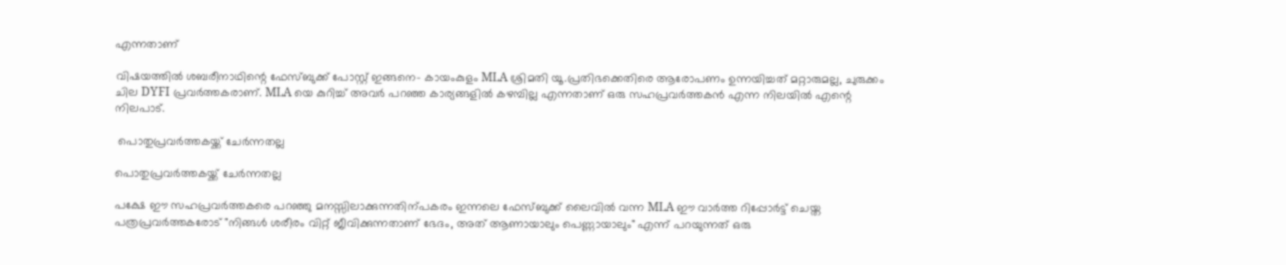എന്നതാണ്

വിഷയത്തിൽ ശബരീനാഥിന്റെ ഫേസ്ബുക്ക് പോസ്റ്റ് ഇങ്ങനെ- കായംകുളം MLA ശ്രിമതി യൂ.പ്രതിഭക്കെതിരെ ആരോപണം ഉന്നയിച്ചത് മറ്റാരുമല്ല, ചുരുക്കം ചില DYFI പ്രവർത്തകരാണ്. MLA യെ കുറിച്ച് അവർ പറഞ്ഞ കാര്യങ്ങളിൽ കഴമ്പില്ല എന്നതാണ് ഒരു സഹപ്രവർത്തകൻ എന്ന നിലയിൽ എന്റെ നിലപാട്.

 പൊതുപ്രവർത്തകയ്ക്ക് ചേർന്നതല്ല

പൊതുപ്രവർത്തകയ്ക്ക് ചേർന്നതല്ല

പക്ഷേ ഈ സഹപ്രവർത്തകരെ പറഞ്ഞു മനസ്സിലാക്കുന്നതിന്പകരം ഇന്നലെ ഫേസ്ബുക്ക് ലൈവിൽ വന്ന MLA ഈ വാർത്ത റിപ്പോർട്ട് ചെയ്ത പത്രപ്രവർത്തകരോട് "നിങ്ങൾ ശരീരം വിറ്റ് ജീവിക്കുന്നതാണ് ഭേദം, അത് ആണായാലും പെണ്ണായാലും" എന്ന് പറയുന്നത് ഒരു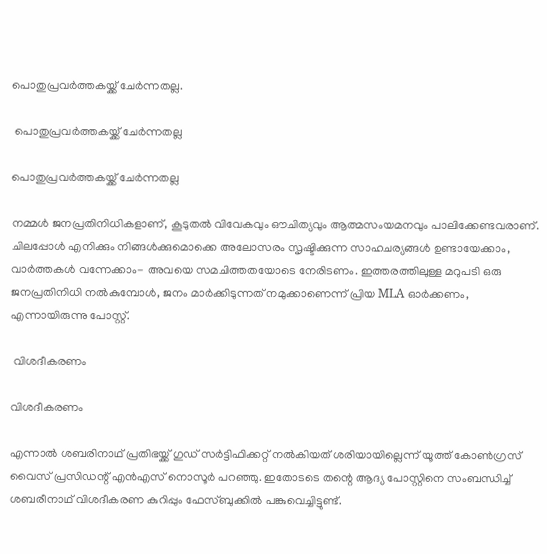പൊതുപ്രവർത്തകയ്ക്ക് ചേർന്നതല്ല.

 പൊതുപ്രവർത്തകയ്ക്ക് ചേർന്നതല്ല

പൊതുപ്രവർത്തകയ്ക്ക് ചേർന്നതല്ല

നമ്മൾ ജനപ്രതിനിധികളാണ്, കൂടുതൽ വിവേകവും ഔചിത്യവും ആത്മസംയമനവും പാലിക്കേണ്ടവരാണ്. ചിലപ്പോൾ എനിക്കും നിങ്ങൾക്കുമൊക്കെ അലോസരം സൃഷ്ടിക്കുന്ന സാഹചര്യങ്ങൾ ഉണ്ടായേക്കാം, വാർത്തകൾ വന്നേക്കാം- അവയെ സമചിത്തതയോടെ നേരിടണം. ഇത്തരത്തിലുള്ള മറുപടി ഒരു ജനപ്രതിനിധി നൽകുമ്പോൾ, ജനം മാർക്കിടുന്നത് നമുക്കാണെന്ന് പ്രിയ MLA ഓർക്കണം, എന്നായിരുന്നു പോസ്റ്റ്.

 വിശദീകരണം

വിശദീകരണം

എന്നാൽ ശബരിനാഥ് പ്രതിഭയ്ക്ക് ഗുഡ് സർട്ടിഫിക്കറ്റ് നൽകിയത് ശരിയായില്ലെന്ന് യൂത്ത് കോൺഗ്രസ് വൈസ് പ്രസിഡന്റ് എൻഎസ് നൊസൂർ പറഞ്ഞു. ഇതോടടെ തന്റെ ആദ്യ പോസ്റ്റിനെ സംബന്ധിച്ച് ശബരീനാഥ് വിശദീകരണ കുറിപ്പും ഫേസ്ബുക്കിൽ പങ്കുവെച്ചിട്ടുണ്ട്.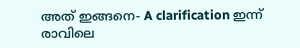അത് ഇങ്ങനെ- A clarification ഇന്ന് രാവിലെ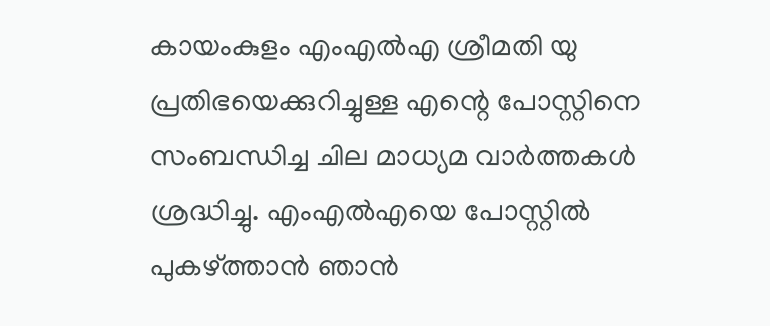കായംകുളം എംഎൽഎ ശ്രീമതി യു പ്രതിഭയെക്കുറിച്ചുള്ള എന്റെ പോസ്റ്റിനെ സംബന്ധിച്ച ചില മാധ്യമ വാർത്തകൾ ശ്രദ്ധിച്ചു. എംഎൽഎയെ പോസ്റ്റിൽ പുകഴ്ത്താൻ ഞാൻ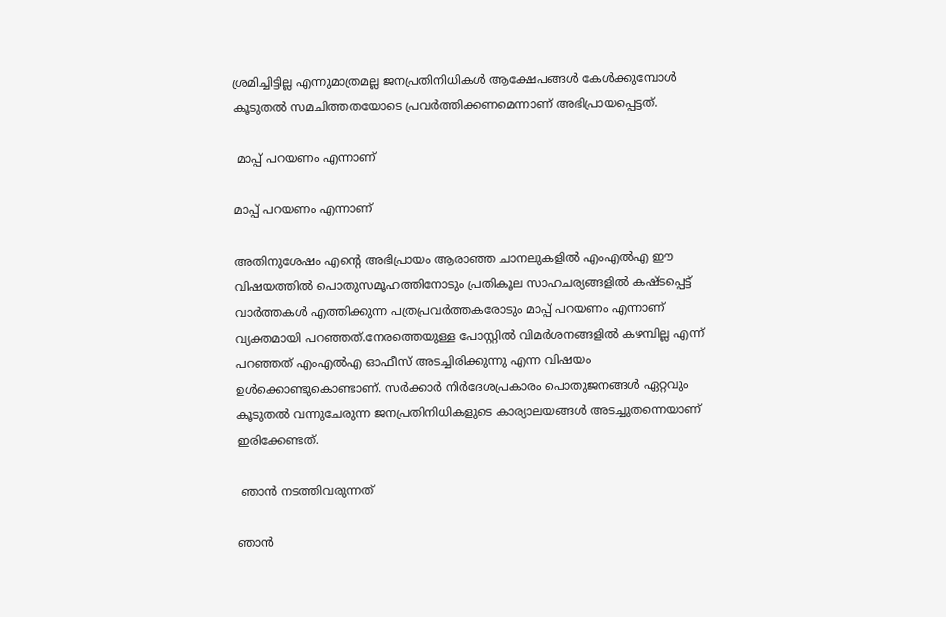ശ്രമിച്ചിട്ടില്ല എന്നുമാത്രമല്ല ജനപ്രതിനിധികൾ ആക്ഷേപങ്ങൾ കേൾക്കുമ്പോൾ കൂടുതൽ സമചിത്തതയോടെ പ്രവർത്തിക്കണമെന്നാണ് അഭിപ്രായപ്പെട്ടത്.

 മാപ്പ് പറയണം എന്നാണ്

മാപ്പ് പറയണം എന്നാണ്

അതിനുശേഷം എന്റെ അഭിപ്രായം ആരാഞ്ഞ ചാനലുകളിൽ എംഎൽഎ ഈ വിഷയത്തിൽ പൊതുസമൂഹത്തിനോടും പ്രതികൂല സാഹചര്യങ്ങളിൽ കഷ്ടപ്പെട്ട് വാർത്തകൾ എത്തിക്കുന്ന പത്രപ്രവർത്തകരോടും മാപ്പ് പറയണം എന്നാണ് വ്യക്തമായി പറഞ്ഞത്‌.നേരത്തെയുള്ള പോസ്റ്റിൽ വിമർശനങ്ങളിൽ കഴമ്പില്ല എന്ന് പറഞ്ഞത് എംഎൽഎ ഓഫീസ് അടച്ചിരിക്കുന്നു എന്ന വിഷയം ഉൾക്കൊണ്ടുകൊണ്ടാണ്. സർക്കാർ നിർദേശപ്രകാരം പൊതുജനങ്ങൾ ഏറ്റവും കൂടുതൽ വന്നുചേരുന്ന ജനപ്രതിനിധികളുടെ കാര്യാലയങ്ങൾ അടച്ചുതന്നെയാണ് ഇരിക്കേണ്ടത്.

 ഞാൻ നടത്തിവരുന്നത്

ഞാൻ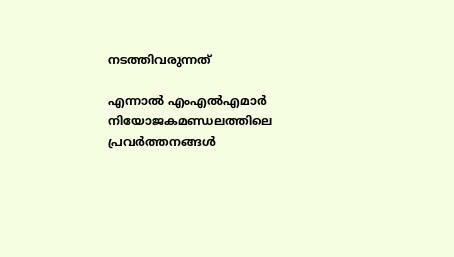നടത്തിവരുന്നത്

എന്നാൽ എംഎൽഎമാർ നിയോജകമണ്ഡലത്തിലെ പ്രവർത്തനങ്ങൾ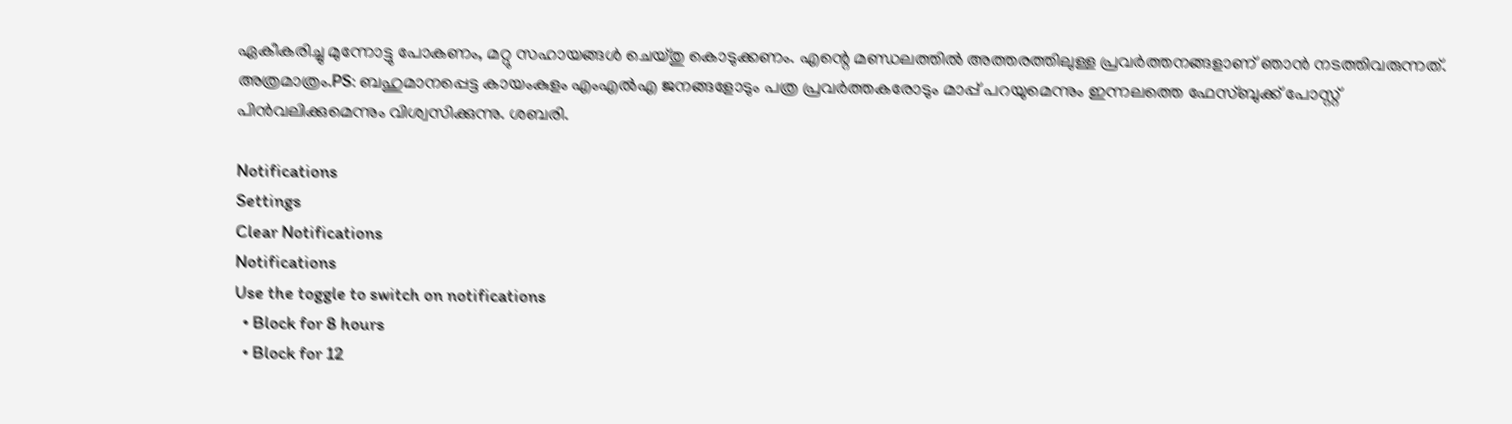ഏകീകരിച്ചു മുന്നോട്ടു പോകണം, മറ്റു സഹായങ്ങൾ ചെയ്തു കൊടുക്കണം. എന്റെ മണ്ഡലത്തിൽ അത്തരത്തിലുള്ള പ്രവർത്തനങ്ങളാണ് ഞാൻ നടത്തിവരുന്നത്. അത്രമാത്രം.PS: ബഹുമാനപ്പെട്ട കായംകുളം എംഎൽഎ ജനങ്ങളോടും പത്ര പ്രവർത്തകരോടും മാപ്പ് പറയുമെന്നും ഇന്നലത്തെ ഫേസ്ബുക്ക് പോസ്റ്റ് പിൻവലിക്കുമെന്നും വിശ്വസിക്കുന്നു. ശബരി.

Notifications
Settings
Clear Notifications
Notifications
Use the toggle to switch on notifications
  • Block for 8 hours
  • Block for 12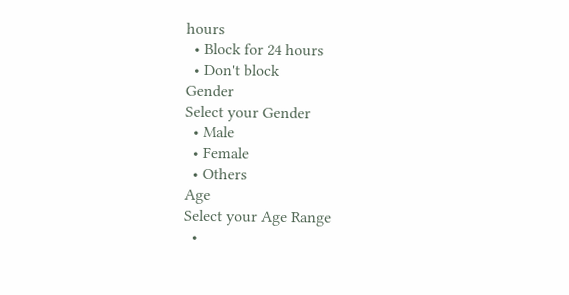hours
  • Block for 24 hours
  • Don't block
Gender
Select your Gender
  • Male
  • Female
  • Others
Age
Select your Age Range
  •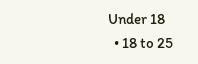Under 18
  • 18 to 25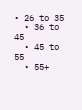• 26 to 35
  • 36 to 45
  • 45 to 55
  • 55+